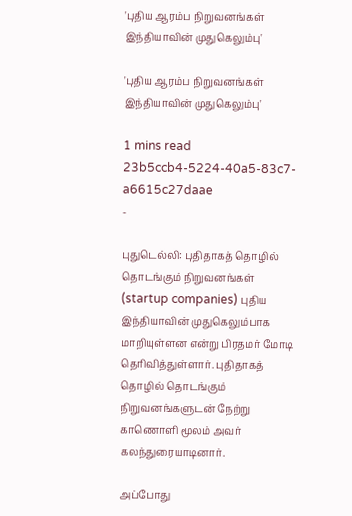'புதிய ஆரம்ப நிறுவனங்கள் இந்தியாவின் முதுகெலும்பு'

'புதிய ஆரம்ப நிறுவனங்கள் இந்தியாவின் முதுகெலும்பு'

1 mins read
23b5ccb4-5224-40a5-83c7-a6615c27daae
-

புதுடெல்லி: புதிதாகத் தொழில் தொடங்கும் நிறுவனங்கள் (startup companies) புதிய இந்தியாவின் முதுகெலும்பாக மாறியுள்ளன என்று பிரதமர் மோடி தெரிவித்துள்ளார். புதிதாகத் தொழில் தொடங்கும் நிறுவனங்களுடன் நேற்று காணொளி மூலம் அவர் கலந்துரையாடினார்.

அப்போது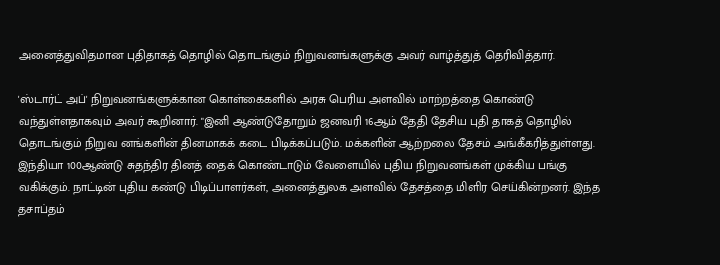அனைத்துவிதமான புதிதாகத் தொழில் தொடங்கும் நிறுவனங்களுக்கு அவர் வாழ்த்துத் தெரிவித்தார்.

'ஸ்டார்ட் அப்' நிறுவனங்களுக்கான கொள்கைகளில் அரசு பெரிய அளவில் மாற்றத்தை கொண்டு வந்துள்ளதாகவும் அவர் கூறினார். "இனி ஆண்டுதோறும் ஜனவரி 16ஆம் தேதி தேசிய புதி தாகத் தொழில் தொடங்கும் நிறுவ னங்களின் தினமாகக் கடை பிடிக்கப்படும். மக்களின் ஆற்றலை தேசம் அங்கீகரித்துள்ளது. இந்தியா 100ஆண்டு சுதந்திர தினத் தைக் கொண்டாடும் வேளையில் புதிய நிறுவனங்கள் முக்கிய பங்கு வகிக்கும். நாட்டின் புதிய கண்டு பிடிப்பாளர்கள், அனைத்துலக அளவில் தேசத்தை மிளிர செய்கின்றனர். இந்த தசாப்தம்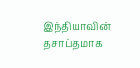இந்தியாவின் தசாப்தமாக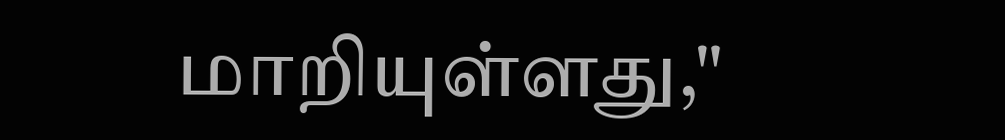மாறியுள்ளது,"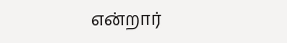என்றார்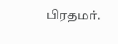பிரதமர்.